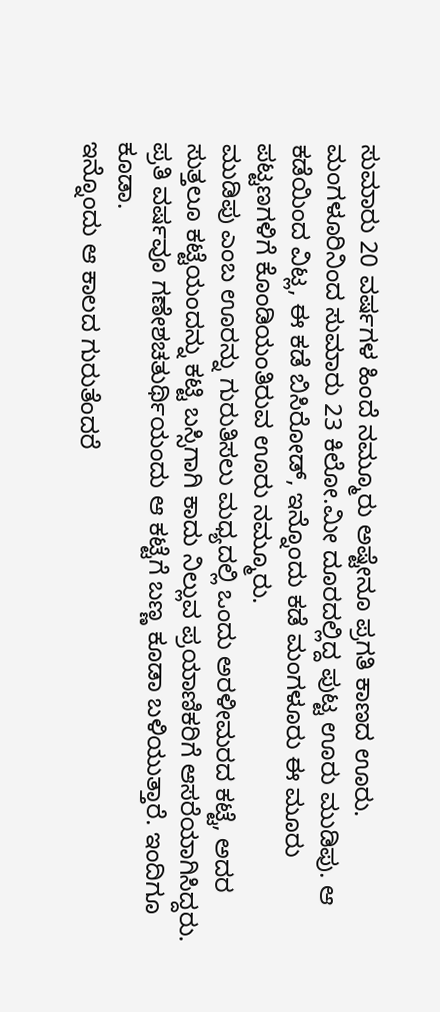ಸುಮಾರು 20 ವರ್ಷಗಳ ಹಿಂದೆ ನಮ್ಮೂರು ಅಷ್ಟೇನೂ ಪ್ರಗತಿ ಕಾಣದ ಊರು. ಮಂಗಳೂರಿನಿಂದ ಸುಮಾರು 23 ಕಿಲೋ.ಮೀ ದೂರದಲ್ಲಿದ್ದ ಪುಟ್ಟ ಊರು ಮುಡಿಪು. ಆ ಕಡೆಯಿಂದ ವಿಟ್ಲ, ಈ ಕಡೆ ಬಿಸಿರೋಡ್, ಇನ್ನೊಂದು ಕಡೆ ಮಂಗಳೂರು ಈ ಮೂರು ಪಟ್ಟಣಗಳಿಗೆ ಕೊಂಡಿಯಂತಿರುವ ಊರು ನಮ್ಮೂರು.
ಮುಡಿಪು ಎಂಬ ಊರನ್ನು ಗುರುತಿಸಲು ಮಧ್ಯದಲ್ಲಿ ಒಂದು ಅರಳೀಮರದ ಕಟ್ಟೆ, ಅದರ ಸುತ್ತಲೂ ಕಟ್ಟೆಯಂದನ್ನು ಕಟ್ಟಿ ಬಸ್ಸಿಗಾಗಿ ಕಾದು ನಿಲ್ಲುವ ಪ್ರಯಾಣಿಕರಿಗೆ ಆಸರೆಯಾಗಿಸಿದ್ದರು. ಪ್ರತಿ ವರ್ಷವೂ ಗಣೇಶಚತುರ್ಥಿಯಂದು ಆ ಕಟ್ಟೆಗೆ ಬಣ್ಣ ಕೂಡಾ ಬಳಿಯುತ್ತಾರೆ. ಇಂದಿಗೂ ಕೂಡಾ.
ಇನ್ನೊಂದು ಆ ಕಾಲದ ಗುರುತೆಂದರೆ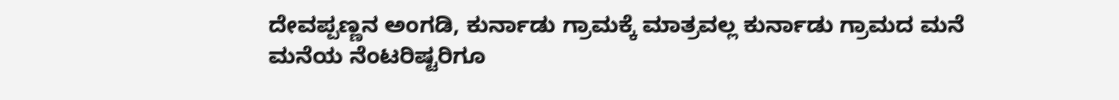ದೇವಪ್ಪಣ್ಣನ ಅಂಗಡಿ, ಕುರ್ನಾಡು ಗ್ರಾಮಕ್ಕೆ ಮಾತ್ರವಲ್ಲ ಕುರ್ನಾಡು ಗ್ರಾಮದ ಮನೆ ಮನೆಯ ನೆಂಟರಿಷ್ಟರಿಗೂ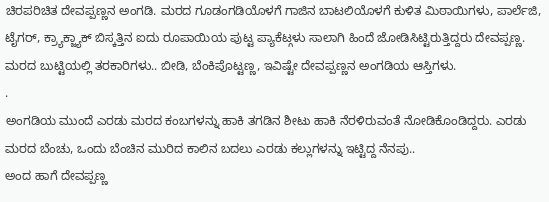ಚಿರಪರಿಚಿತ ದೇವಪ್ಪಣ್ಣನ ಅಂಗಡಿ. ಮರದ ಗೂಡಂಗಡಿಯೊಳಗೆ ಗಾಜಿನ ಬಾಟಲಿಯೊಳಗೆ ಕುಳಿತ ಮಿಠಾಯಿಗಳು, ಪಾರ್ಲೆಜಿ, ಟೈಗರ್, ಕ್ರ್ಯಾಕ್ಜ್ಯಾಕ್ ಬಿಸ್ಕತ್ತಿನ ಐದು ರೂಪಾಯಿಯ ಪುಟ್ಟ ಪ್ಯಾಕೆಟ್ಗಳು ಸಾಲಾಗಿ ಹಿಂದೆ ಜೋಡಿಸಿಟ್ಟಿರುತ್ತಿದ್ದರು ದೇವಪ್ಪಣ್ಣ. ಮರದ ಬುಟ್ಟಿಯಲ್ಲಿ ತರಕಾರಿಗಳು.. ಬೀಡಿ, ಬೆಂಕಿಪೊಟ್ಟಣ್ಣ, ಇವಿಷ್ಟೇ ದೇವಪ್ಪಣ್ಣನ ಅಂಗಡಿಯ ಆಸ್ತಿಗಳು.
.
ಅಂಗಡಿಯ ಮುಂದೆ ಎರಡು ಮರದ ಕಂಬಗಳನ್ನು ಹಾಕಿ ತಗಡಿನ ಶೀಟು ಹಾಕಿ ನೆರಳಿರುವಂತೆ ನೋಡಿಕೊಂಡಿದ್ದರು. ಎರಡು ಮರದ ಬೆಂಚು, ಒಂದು ಬೆಂಚಿನ ಮುರಿದ ಕಾಲಿನ ಬದಲು ಎರಡು ಕಲ್ಲುಗಳನ್ನು ಇಟ್ಟಿದ್ದ ನೆನಪು..
ಅಂದ ಹಾಗೆ ದೇವಪ್ಪಣ್ಣ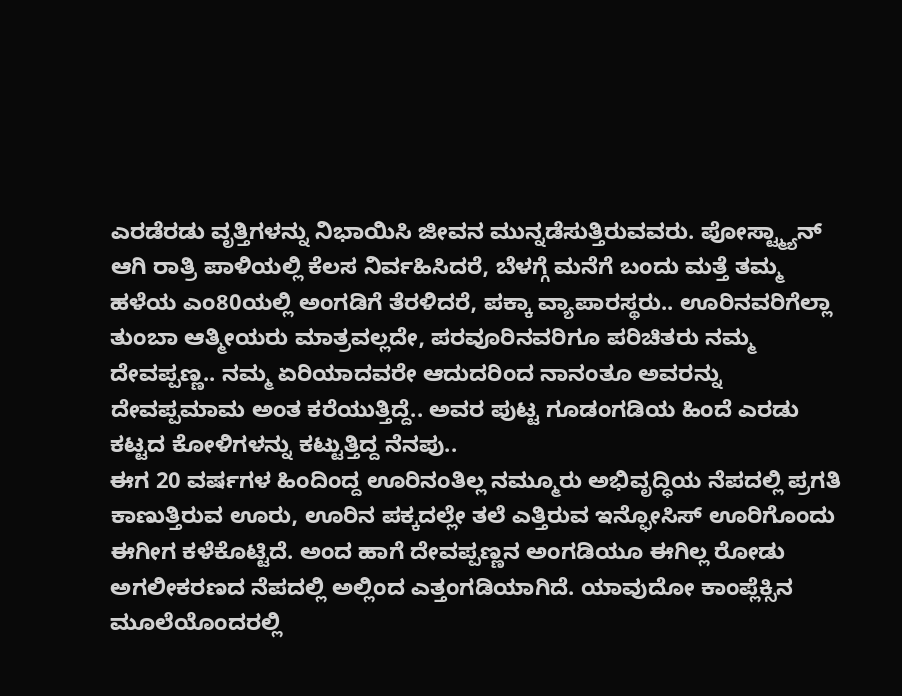ಎರಡೆರಡು ವೃತ್ತಿಗಳನ್ನು ನಿಭಾಯಿಸಿ ಜೀವನ ಮುನ್ನಡೆಸುತ್ತಿರುವವರು. ಪೋಸ್ಟ್ಮ್ಯಾನ್ ಆಗಿ ರಾತ್ರಿ ಪಾಳಿಯಲ್ಲಿ ಕೆಲಸ ನಿರ್ವಹಿಸಿದರೆ, ಬೆಳಗ್ಗೆ ಮನೆಗೆ ಬಂದು ಮತ್ತೆ ತಮ್ಮ ಹಳೆಯ ಎಂ80ಯಲ್ಲಿ ಅಂಗಡಿಗೆ ತೆರಳಿದರೆ, ಪಕ್ಕಾ ವ್ಯಾಪಾರಸ್ಥರು.. ಊರಿನವರಿಗೆಲ್ಲಾ ತುಂಬಾ ಆತ್ಮೀಯರು ಮಾತ್ರವಲ್ಲದೇ, ಪರವೂರಿನವರಿಗೂ ಪರಿಚಿತರು ನಮ್ಮ ದೇವಪ್ಪಣ್ಣ.. ನಮ್ಮ ಏರಿಯಾದವರೇ ಆದುದರಿಂದ ನಾನಂತೂ ಅವರನ್ನು ದೇವಪ್ಪಮಾಮ ಅಂತ ಕರೆಯುತ್ತಿದ್ದೆ.. ಅವರ ಪುಟ್ಟ ಗೂಡಂಗಡಿಯ ಹಿಂದೆ ಎರಡು ಕಟ್ಟದ ಕೋಳಿಗಳನ್ನು ಕಟ್ಟುತ್ತಿದ್ದ ನೆನಪು..
ಈಗ 20 ವರ್ಷಗಳ ಹಿಂದಿಂದ್ದ ಊರಿನಂತಿಲ್ಲ ನಮ್ಮೂರು ಅಭಿವೃದ್ಧಿಯ ನೆಪದಲ್ಲಿ ಪ್ರಗತಿ ಕಾಣುತ್ತಿರುವ ಊರು, ಊರಿನ ಪಕ್ಕದಲ್ಲೇ ತಲೆ ಎತ್ತಿರುವ ಇನ್ಫೋಸಿಸ್ ಊರಿಗೊಂದು ಈಗೀಗ ಕಳೆಕೊಟ್ಟಿದೆ. ಅಂದ ಹಾಗೆ ದೇವಪ್ಪಣ್ಣನ ಅಂಗಡಿಯೂ ಈಗಿಲ್ಲ ರೋಡು ಅಗಲೀಕರಣದ ನೆಪದಲ್ಲಿ ಅಲ್ಲಿಂದ ಎತ್ತಂಗಡಿಯಾಗಿದೆ. ಯಾವುದೋ ಕಾಂಪ್ಲೆಕ್ಸಿನ ಮೂಲೆಯೊಂದರಲ್ಲಿ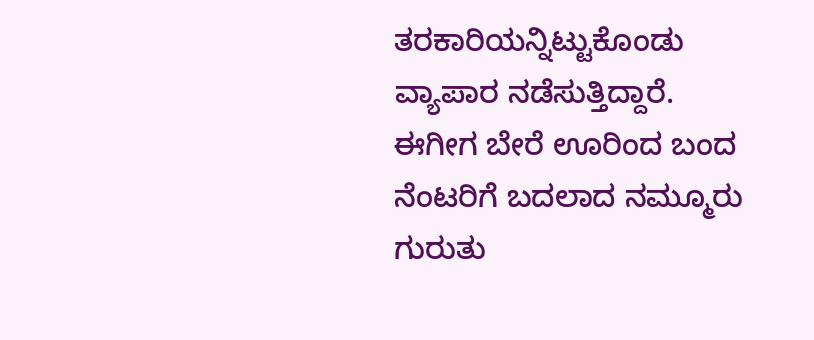ತರಕಾರಿಯನ್ನಿಟ್ಟುಕೊಂಡು ವ್ಯಾಪಾರ ನಡೆಸುತ್ತಿದ್ದಾರೆ. ಈಗೀಗ ಬೇರೆ ಊರಿಂದ ಬಂದ ನೆಂಟರಿಗೆ ಬದಲಾದ ನಮ್ಮೂರು ಗುರುತು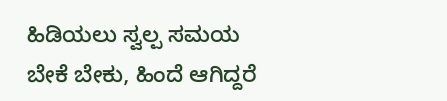ಹಿಡಿಯಲು ಸ್ವಲ್ಪ ಸಮಯ ಬೇಕೆ ಬೇಕು, ಹಿಂದೆ ಆಗಿದ್ದರೆ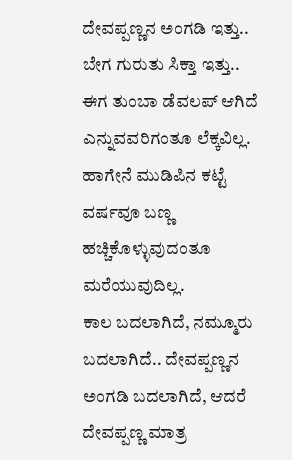ದೇವಪ್ಪಣ್ಣನ ಅಂಗಡಿ ಇತ್ತು.. ಬೇಗ ಗುರುತು ಸಿಕ್ತಾ ಇತ್ತು.. ಈಗ ತುಂಬಾ ಡೆವಲಪ್ ಆಗಿದೆ ಎನ್ನುವವರಿಗಂತೂ ಲೆಕ್ಕವಿಲ್ಲ. ಹಾಗೇನೆ ಮುಡಿಪಿನ ಕಟ್ಟೆ ವರ್ಷವೂ ಬಣ್ಣ ಹಚ್ಚಿಕೊಳ್ಳುವುದಂತೂ ಮರೆಯುವುದಿಲ್ಲ.
ಕಾಲ ಬದಲಾಗಿದೆ, ನಮ್ಮೂರು ಬದಲಾಗಿದೆ.. ದೇವಪ್ಪಣ್ಣನ ಅಂಗಡಿ ಬದಲಾಗಿದೆ, ಆದರೆ ದೇವಪ್ಪಣ್ಣ ಮಾತ್ರ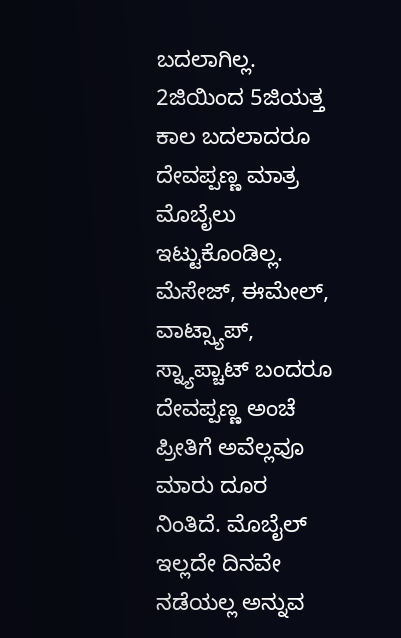ಬದಲಾಗಿಲ್ಲ. 2ಜಿಯಿಂದ 5ಜಿಯತ್ತ ಕಾಲ ಬದಲಾದರೂ ದೇವಪ್ಪಣ್ಣ ಮಾತ್ರ ಮೊಬೈಲು ಇಟ್ಟುಕೊಂಡಿಲ್ಲ. ಮೆಸೇಜ್, ಈಮೇಲ್, ವಾಟ್ಸ್ಯಾಪ್, ಸ್ನ್ಯಾಪ್ಚಾಟ್ ಬಂದರೂ ದೇವಪ್ಪಣ್ಣ ಅಂಚೆ ಪ್ರೀತಿಗೆ ಅವೆಲ್ಲವೂ ಮಾರು ದೂರ ನಿಂತಿದೆ. ಮೊಬೈಲ್ ಇಲ್ಲದೇ ದಿನವೇ ನಡೆಯಲ್ಲ ಅನ್ನುವ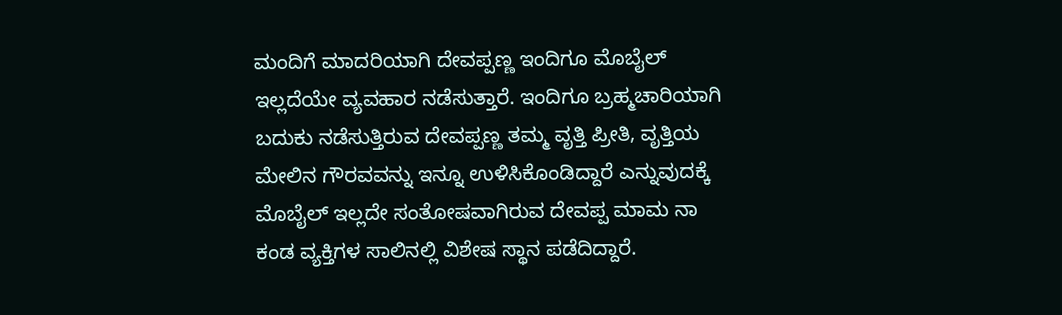ಮಂದಿಗೆ ಮಾದರಿಯಾಗಿ ದೇವಪ್ಪಣ್ಣ ಇಂದಿಗೂ ಮೊಬೈಲ್ ಇಲ್ಲದೆಯೇ ವ್ಯವಹಾರ ನಡೆಸುತ್ತಾರೆ. ಇಂದಿಗೂ ಬ್ರಹ್ಮಚಾರಿಯಾಗಿ ಬದುಕು ನಡೆಸುತ್ತಿರುವ ದೇವಪ್ಪಣ್ಣ ತಮ್ಮ ವೃತ್ತಿ ಪ್ರೀತಿ, ವೃತ್ತಿಯ ಮೇಲಿನ ಗೌರವವನ್ನು ಇನ್ನೂ ಉಳಿಸಿಕೊಂಡಿದ್ದಾರೆ ಎನ್ನುವುದಕ್ಕೆ ಮೊಬೈಲ್ ಇಲ್ಲದೇ ಸಂತೋಷವಾಗಿರುವ ದೇವಪ್ಪ ಮಾಮ ನಾ ಕಂಡ ವ್ಯಕ್ತಿಗಳ ಸಾಲಿನಲ್ಲಿ ವಿಶೇಷ ಸ್ಥಾನ ಪಡೆದಿದ್ದಾರೆ.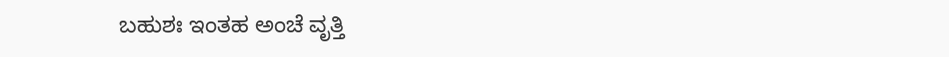ಬಹುಶಃ ಇಂತಹ ಅಂಚೆ ವೃತ್ತಿ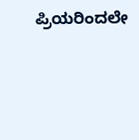ಪ್ರಿಯರಿಂದಲೇ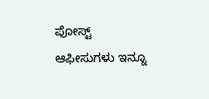ಪೋಸ್ಟ್ ಆಫೀಸುಗಳು ಇನ್ನೂ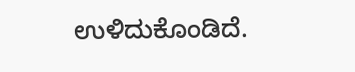ಉಳಿದುಕೊಂಡಿದೆ.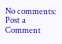No comments:
Post a Comment